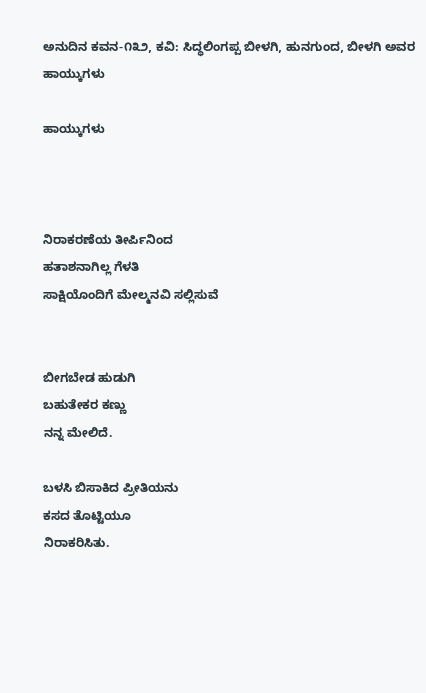ಅನುದಿನ ಕವನ-೧೩೨, ಕವಿ: ಸಿದ್ಧಲಿಂಗಪ್ಪ ಬೀಳಗಿ, ಹುನಗುಂದ, ಬೀಳಗಿ ಅವರ ಹಾಯ್ಕುಗಳು

ಹಾಯ್ಕುಗಳು



ನಿರಾಕರಣೆಯ ತೀರ್ಪಿನಿಂದ
ಹತಾಶನಾಗಿಲ್ಲ ಗೆಳತಿ
ಸಾಕ್ಷಿಯೊಂದಿಗೆ ಮೇಲ್ಮನವಿ ಸಲ್ಲಿಸುವೆ


ಬೀಗಬೇಡ ಹುಡುಗಿ
ಬಹುತೇಕರ ಕಣ್ಣು
ನನ್ನ ಮೇಲಿದೆ.

ಬಳಸಿ ಬಿಸಾಕಿದ ಪ್ರೀತಿಯನು
ಕಸದ ತೊಟ್ಟಿಯೂ
ನಿರಾಕರಿಸಿತು.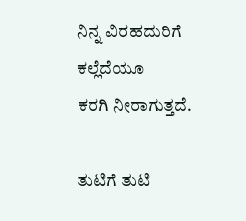ನಿನ್ನ ವಿರಹದುರಿಗೆ
ಕಲ್ಲೆದೆಯೂ
ಕರಗಿ ನೀರಾಗುತ್ತದೆ.

ತುಟಿಗೆ ತುಟಿ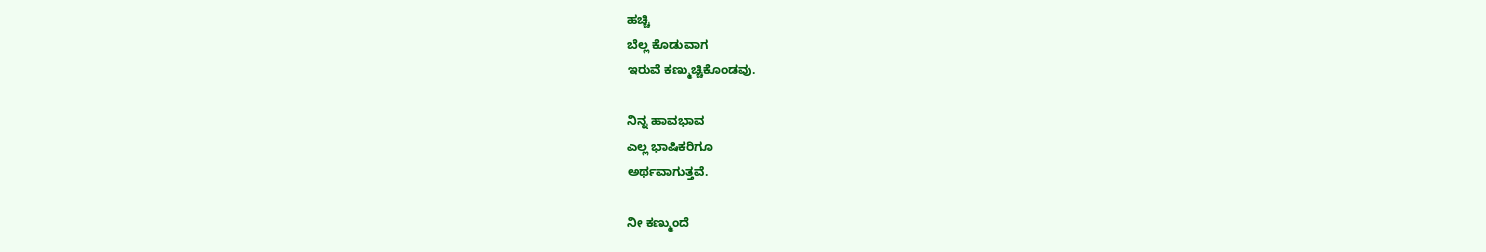ಹಚ್ಚಿ
ಬೆಲ್ಲ ಕೊಡುವಾಗ
ಇರುವೆ ಕಣ್ಮುಚ್ಚಿಕೊಂಡವು.

ನಿನ್ನ ಹಾವಭಾವ
ಎಲ್ಲ ಭಾಷಿಕರಿಗೂ
ಅರ್ಥವಾಗುತ್ತವೆ.

ನೀ ಕಣ್ಮುಂದೆ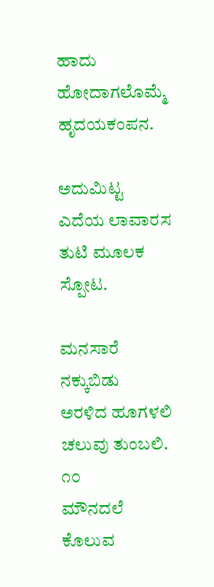ಹಾದು ಹೋದಾಗಲೊಮ್ಮೆ
ಹೃದಯಕಂಪನ.

ಅದುಮಿಟ್ಟ
ಎದೆಯ ಲಾವಾರಸ
ತುಟಿ ಮೂಲಕ ಸ್ಪೋಟ.

ಮನಸಾರೆ ನಕ್ಕುಬಿಡು
ಅರಳಿದ ಹೂಗಳಲಿ
ಚಲುವು ತುಂಬಲಿ.
೧೦
ಮೌನದಲೆ ಕೊಲುವ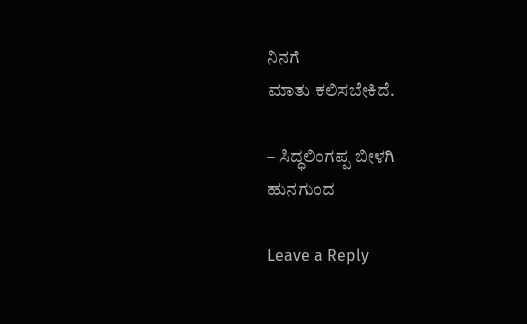ನಿನಗೆ
ಮಾತು ಕಲಿಸಬೇಕಿದೆ.

– ಸಿದ್ಧಲಿಂಗಪ್ಪ ಬೀಳಗಿ
ಹುನಗುಂದ

Leave a Reply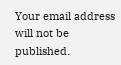Your email address will not be published.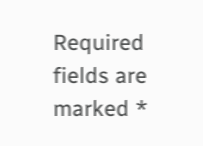Required fields are marked *